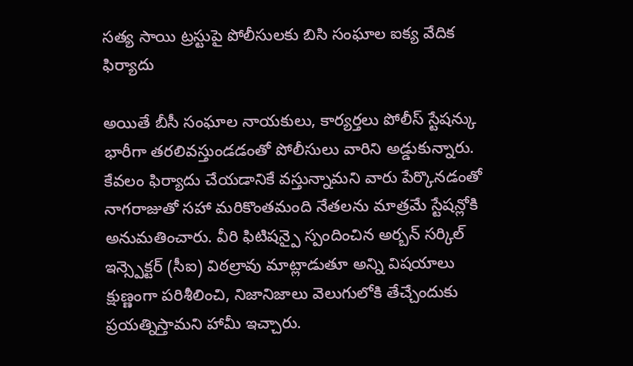సత్య సాయి ట్రస్టుపై పోలీసులకు బిసి సంఘాల ఐక్య వేదిక ఫిర్యాదు

అయితే బీసీ సంఘాల నాయకులు, కార్యర్తలు పోలీస్ స్టేషన్కు భారీగా తరలివస్తుండడంతో పోలీసులు వారిని అడ్డుకున్నారు. కేవలం ఫిర్యాదు చేయడానికే వస్తున్నామని వారు పేర్కొనడంతో నాగరాజుతో సహా మరికొంతమంది నేతలను మాత్రమే స్టేషన్లోకి అనుమతించారు. వీరి ఫిటిషన్పై స్పందించిన అర్బన్ సర్కిల్ ఇన్స్పెక్టర్ (సీఐ) విఠల్రావు మాట్లాడుతూ అన్ని విషయాలు క్షుణ్ణంగా పరిశీలించి, నిజానిజాలు వెలుగులోకి తేచ్చేందుకు ప్రయత్నిస్తామని హామీ ఇచ్చారు.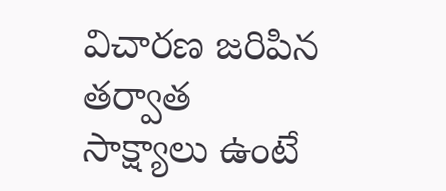విచారణ జరిపిన తర్వాత సాక్ష్యాలు ఉంటే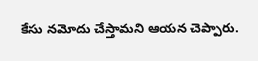కేసు నమోదు చేస్తామని ఆయన చెప్పారు.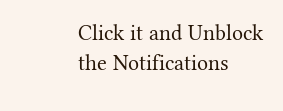Click it and Unblock the Notifications